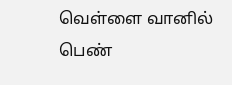வெள்ளை வானில் பெண்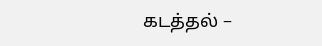கடத்தல் –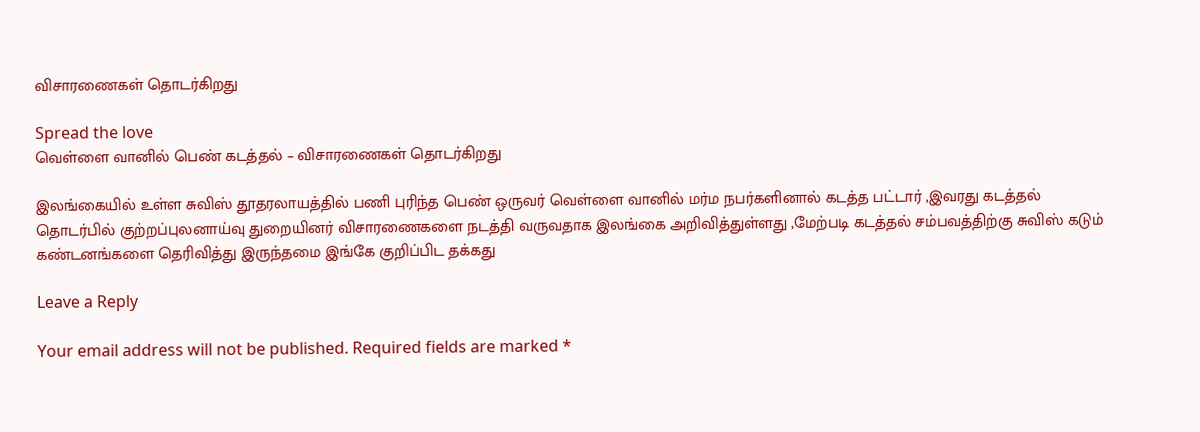விசாரணைகள் தொடர்கிறது

Spread the love
வெள்ளை வானில் பெண் கடத்தல் – விசாரணைகள் தொடர்கிறது

இலங்கையில் உள்ள சுவிஸ் தூதரலாயத்தில் பணி புரிந்த பெண் ஒருவர் வெள்ளை வானில் மர்ம நபர்களினால் கடத்த பட்டார் ,இவரது கடத்தல் தொடர்பில் குற்றப்புலனாய்வு துறையினர் விசாரணைகளை நடத்தி வருவதாக இலங்கை அறிவித்துள்ளது ,மேற்படி கடத்தல் சம்பவத்திற்கு சுவிஸ் கடும் கண்டனங்களை தெரிவித்து இருந்தமை இங்கே குறிப்பிட தக்கது

Leave a Reply

Your email address will not be published. Required fields are marked *